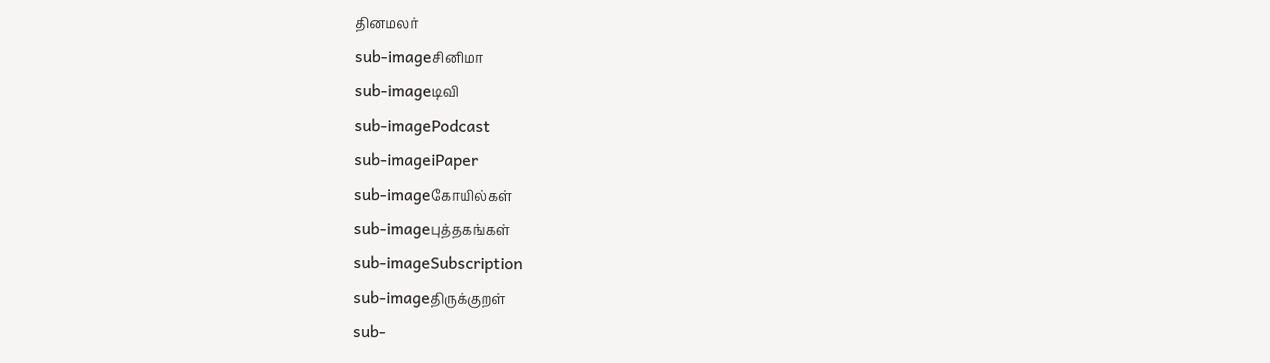தினமலர்
sub-imageசினிமா
sub-imageடிவி
sub-imagePodcast
sub-imageiPaper
sub-imageகோயில்கள்
sub-imageபுத்தகங்கள்
sub-imageSubscription
sub-imageதிருக்குறள்
sub-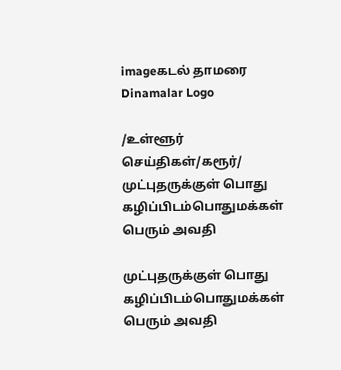imageகடல் தாமரை
Dinamalar Logo

/உள்ளூர் செய்திகள்/கரூர்/ முட்புதருக்குள் பொது கழிப்பிடம்பொதுமக்கள் பெரும் அவதி

முட்புதருக்குள் பொது கழிப்பிடம்பொதுமக்கள் பெரும் அவதி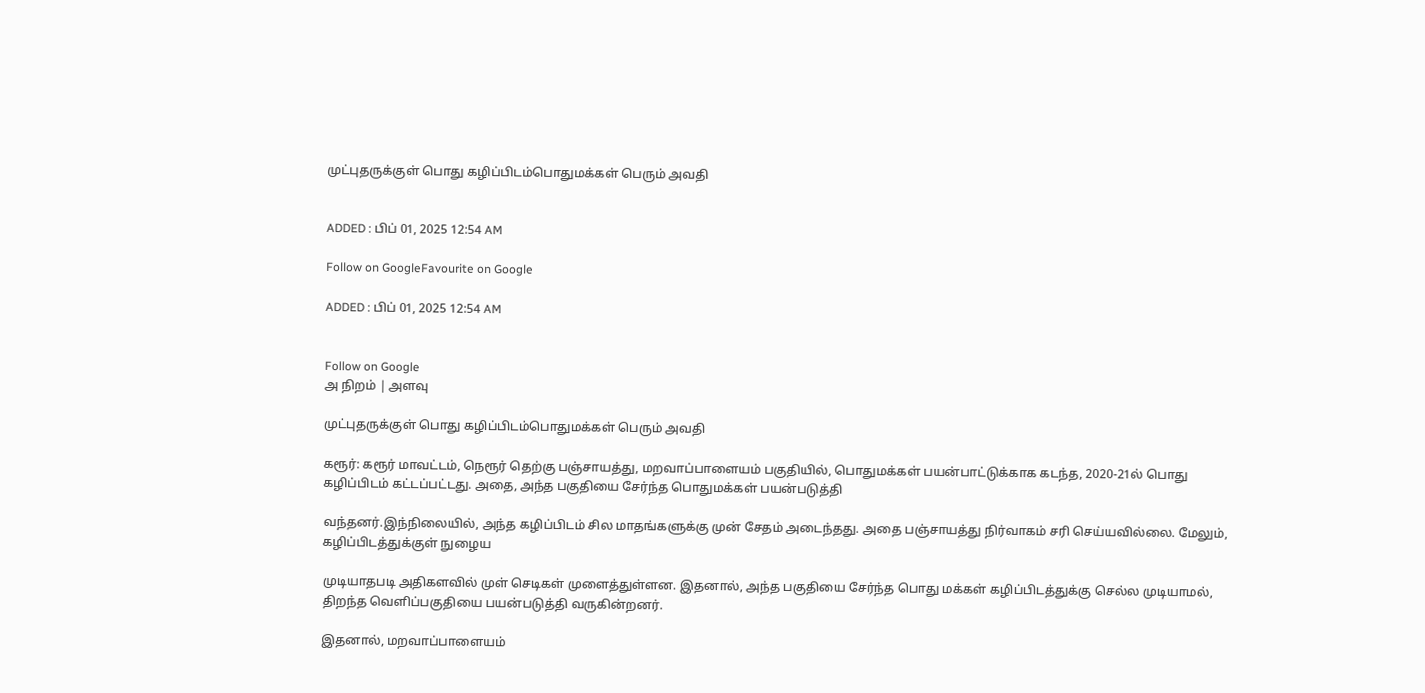முட்புதருக்குள் பொது கழிப்பிடம்பொதுமக்கள் பெரும் அவதி


ADDED : பிப் 01, 2025 12:54 AM

Follow on GoogleFavourite on Google

ADDED : பிப் 01, 2025 12:54 AM


Follow on Google
அ நிறம் | அளவு

முட்புதருக்குள் பொது கழிப்பிடம்பொதுமக்கள் பெரும் அவதி

கரூர்: கரூர் மாவட்டம், நெரூர் தெற்கு பஞ்சாயத்து, மறவாப்பாளையம் பகுதியில், பொதுமக்கள் பயன்பாட்டுக்காக கடந்த, 2020-21ல் பொது கழிப்பிடம் கட்டப்பட்டது. அதை, அந்த பகுதியை சேர்ந்த பொதுமக்கள் பயன்படுத்தி

வந்தனர்.இந்நிலையில், அந்த கழிப்பிடம் சில மாதங்களுக்கு முன் சேதம் அடைந்தது. அதை பஞ்சாயத்து நிர்வாகம் சரி செய்யவில்லை. மேலும், கழிப்பிடத்துக்குள் நுழைய

முடியாதபடி அதிகளவில் முள் செடிகள் முளைத்துள்ளன. இதனால், அந்த பகுதியை சேர்ந்த பொது மக்கள் கழிப்பிடத்துக்கு செல்ல முடியாமல், திறந்த வெளிப்பகுதியை பயன்படுத்தி வருகின்றனர்.

இதனால், மறவாப்பாளையம்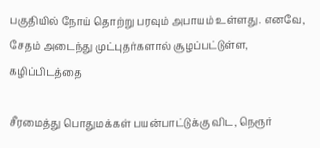பகுதியில் நோய் தொற்று பரவும் அபாயம் உள்ளது. எனவே, சேதம் அடைந்து முட்புதர்களால் சூழப்பட்டுள்ள, கழிப்பிடத்தை

சீரமைத்து பொதுமக்கள் பயன்பாட்டுக்கு விட, நெரூர்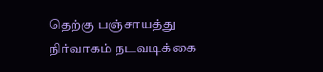தெற்கு பஞ்சாயத்து நிர்வாகம் நடவடிக்கை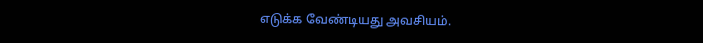எடுக்க வேண்டியது அவசியம்.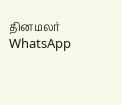தினமலர் WhatsApp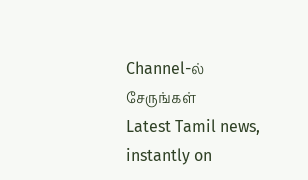Channel-ல் சேருங்கள்
Latest Tamil news, instantly on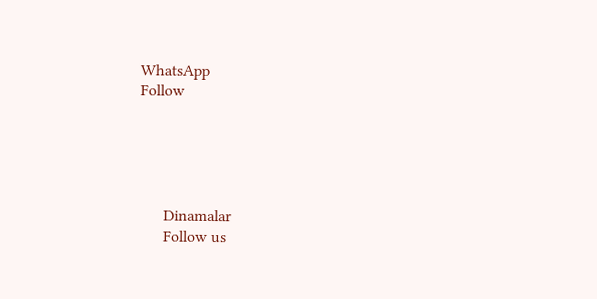WhatsApp
Follow





      Dinamalar
      Follow us